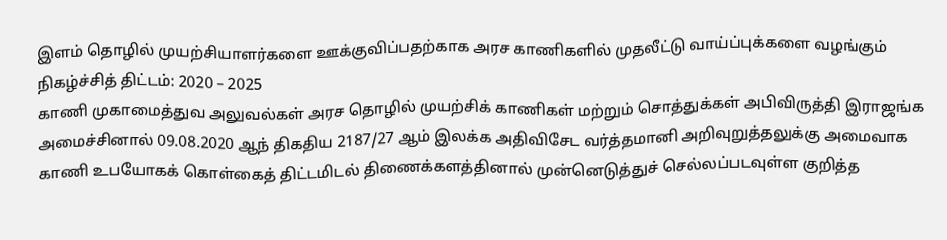இளம் தொழில் முயற்சியாளர்களை ஊக்குவிப்பதற்காக அரச காணிகளில் முதலீட்டு வாய்ப்புக்களை வழங்கும் நிகழ்ச்சித் திட்டம்: 2020 – 2025
காணி முகாமைத்துவ அலுவல்கள் அரச தொழில் முயற்சிக் காணிகள் மற்றும் சொத்துக்கள் அபிவிருத்தி இராஜங்க அமைச்சினால் 09.08.2020 ஆந் திகதிய 2187/27 ஆம் இலக்க அதிவிசேட வர்த்தமானி அறிவுறுத்தலுக்கு அமைவாக காணி உபயோகக் கொள்கைத் திட்டமிடல் திணைக்களத்தினால் முன்னெடுத்துச் செல்லப்படவுள்ள குறித்த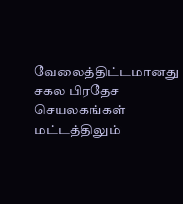வேலைத்திட்டமானது சகல பிரதேச செயலகங்கள் மட்டத்திலும்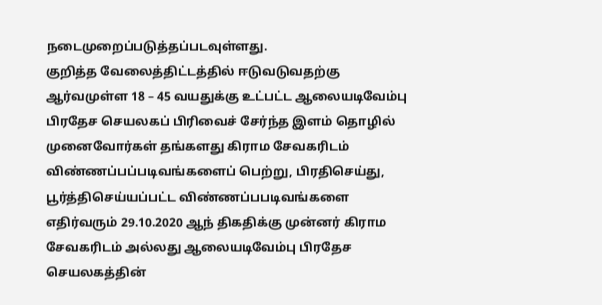நடைமுறைப்படுத்தப்படவுள்ளது.
குறித்த வேலைத்திட்டத்தில் ஈடுவடுவதற்கு ஆர்வமுள்ள 18 – 45 வயதுக்கு உட்பட்ட ஆலையடிவேம்பு பிரதேச செயலகப் பிரிவைச் சேர்ந்த இளம் தொழில் முனைவோர்கள் தங்களது கிராம சேவகரிடம் விண்ணப்பப்படிவங்களைப் பெற்று, பிரதிசெய்து, பூர்த்திசெய்யப்பட்ட விண்ணப்பபடிவங்களை எதிர்வரும் 29.10.2020 ஆந் திகதிக்கு முன்னர் கிராம சேவகரிடம் அல்லது ஆலையடிவேம்பு பிரதேச செயலகத்தின்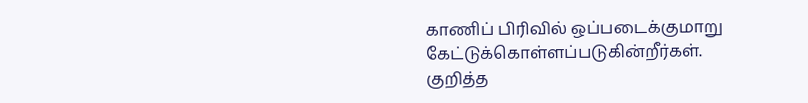காணிப் பிரிவில் ஒப்படைக்குமாறு கேட்டுக்கொள்ளப்படுகின்றீர்கள்.
குறித்த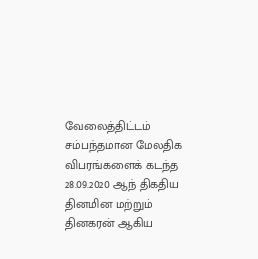வேலைத்திட்டம் சம்பந்தமான மேலதிக விபரங்களைக் கடந்த 28.09.2020 ஆந் திகதிய தினமின மற்றும் தினகரன் ஆகிய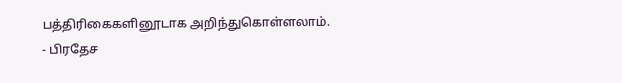பத்திரிகைகளினூடாக அறிந்துகொள்ளலாம்.
- பிரதேச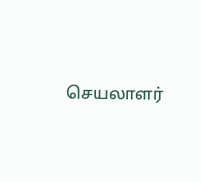செயலாளர்